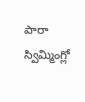పారా స్విమ్మింగ్లో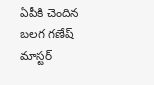ఏపీకి చెందిన బలగ గణేష్ మాస్టర్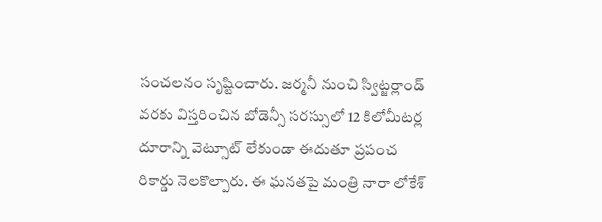సంచలనం సృష్టించారు. జర్మనీ నుంచి స్విట్జర్లాండ్ వరకు విస్తరించిన బోడెన్సీ సరస్సులో 12 కిలోమీటర్ల దూరాన్ని వెట్సూట్ లేకుండా ఈదుతూ ప్రపంచ రికార్డు నెలకొల్పారు. ఈ ఘనతపై మంత్రి నారా లోకేశ్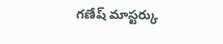గణేష్ మాస్టర్కు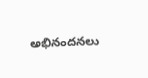అభినందనలు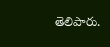తెలిపారు.